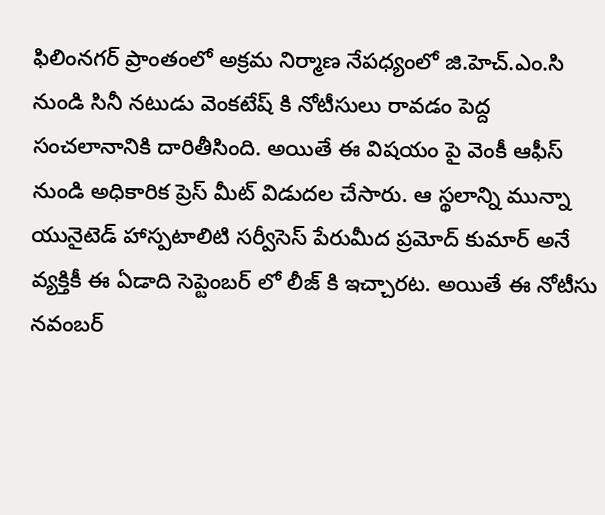ఫిలింనగర్ ప్రాంతంలో అక్రమ నిర్మాణ నేపధ్యంలో జి.హెచ్.ఎం.సి నుండి సినీ నటుడు వెంకటేష్ కి నోటీసులు రావడం పెద్ద సంచలానానికి దారితీసింది. అయితే ఈ విషయం పై వెంకీ ఆఫీస్ నుండి అధికారిక ప్రెస్ మీట్ విడుదల చేసారు. ఆ స్థలాన్ని మున్నా యునైటెడ్ హాస్పటాలిటి సర్వీసెస్ పేరుమీద ప్రమోద్ కుమార్ అనే వ్యక్తికీ ఈ ఏడాది సెప్టెంబర్ లో లీజ్ కి ఇచ్చారట. అయితే ఈ నోటీసు నవంబర్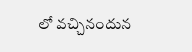లో వచ్చినందున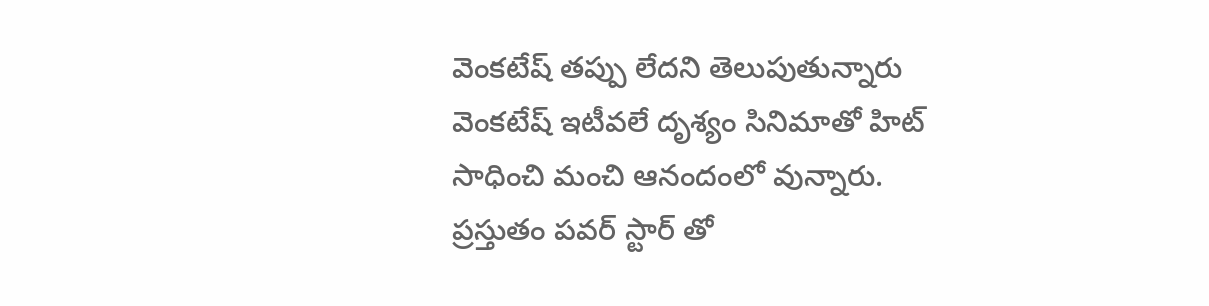వెంకటేష్ తప్పు లేదని తెలుపుతున్నారు
వెంకటేష్ ఇటీవలే దృశ్యం సినిమాతో హిట్ సాధించి మంచి ఆనందంలో వున్నారు. ప్రస్తుతం పవర్ స్టార్ తో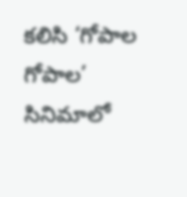కలిసి ‘గోపాల గోపాల’ సినిమాలో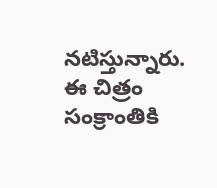నటిస్తున్నారు. ఈ చిత్రం సంక్రాంతికి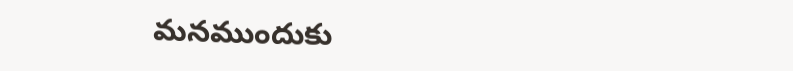మనముందుకు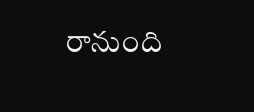రానుంది